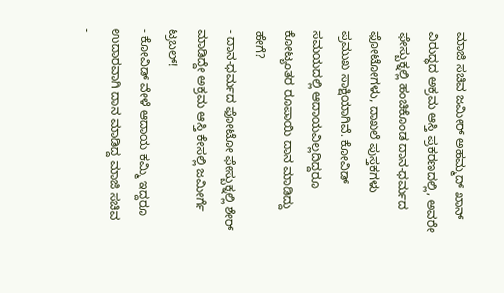ಮಾಜಿ ಸಚಿವ ಜಮೀರ್ ಅಹಮ್ಮದ್ ಖಾನ್ ವಿರುದ್ಧದ ಅಕ್ರಮ ಆಸ್ತಿ ಪ್ರಕರಣದಲ್ಲಿ, ಅವರೇ ಫೇಸ್ಬುಕ್ನಲ್ಲಿ ಹಂಚಿಕೊಂಡ ದಾನ-ಧರ್ಮದ ಫೋಟೋಗಳು, ದಾಖಲೆ ಪುಸ್ತಕಗಳು ಪ್ರಮುಖ ಸಾಕ್ಷಿಯಾಗಿವೆ. ಕೋವಿಡ್ ಸಮಯದಲ್ಲಿ ಆದಾಯವಿಲ್ಲದಿದ್ದರೂ ಕೋಟ್ಯಂತರ ರೂಪಾಯಿ ದಾನ ಮಾಡಿದ್ದು ಹೇಗೆ?
- ದಾನ-ಧರ್ಮದ ಫೋಟೋ ಫೇಸ್ಬುಕ್ನಲ್ಲಿ ಶೇರ್ ಮಾಡಿದ್ದೇ ಅಕ್ರಮ ಆಸ್ತಿ ಕೇಸಲ್ಲಿ ಜಮೀರ್ಗೆ ಟ್ರಬಲ್!
- ಕೋವಿಡ್ ವೇಳೆ ಆದಾಯ ಕಮ್ಮಿ ಇದ್ದರೂ ಉದಾರವಾಗಿ ದಾನ ಮಾಡಿದ್ದ ಮಾಜಿ ಸಚಿವ
-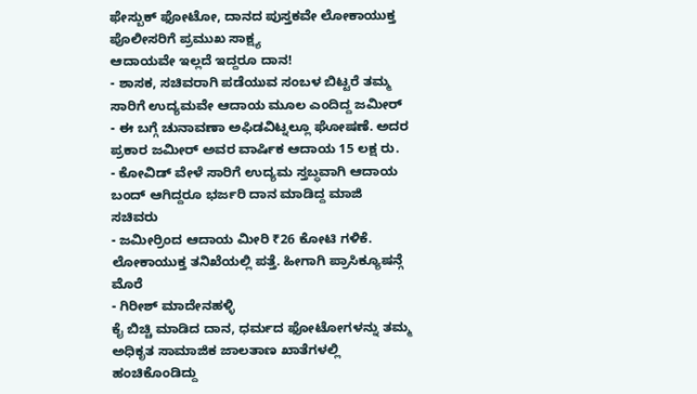ಫೇಸ್ಬುಕ್ ಫೋಟೋ, ದಾನದ ಪುಸ್ತಕವೇ ಲೋಕಾಯುಕ್ತ ಪೊಲೀಸರಿಗೆ ಪ್ರಮುಖ ಸಾಕ್ಷ್ಯ
ಆದಾಯವೇ ಇಲ್ಲದೆ ಇದ್ದರೂ ದಾನ!
- ಶಾಸಕ, ಸಚಿವರಾಗಿ ಪಡೆಯುವ ಸಂಬಳ ಬಿಟ್ಟರೆ ತಮ್ಮ ಸಾರಿಗೆ ಉದ್ಯಮವೇ ಆದಾಯ ಮೂಲ ಎಂದಿದ್ದ ಜಮೀರ್
- ಈ ಬಗ್ಗೆ ಚುನಾವಣಾ ಅಫಿಡವಿಟ್ನಲ್ಲೂ ಘೋಷಣೆ. ಅದರ ಪ್ರಕಾರ ಜಮೀರ್ ಅವರ ವಾರ್ಷಿಕ ಆದಾಯ 15 ಲಕ್ಷ ರು.
- ಕೋವಿಡ್ ವೇಳೆ ಸಾರಿಗೆ ಉದ್ಯಮ ಸ್ತಬ್ಧವಾಗಿ ಆದಾಯ ಬಂದ್ ಆಗಿದ್ದರೂ ಭರ್ಜರಿ ದಾನ ಮಾಡಿದ್ದ ಮಾಜಿ ಸಚಿವರು
- ಜಮೀರ್ರಿಂದ ಆದಾಯ ಮೀರಿ ₹26 ಕೋಟಿ ಗಳಿಕೆ. ಲೋಕಾಯುಕ್ತ ತನಿಖೆಯಲ್ಲಿ ಪತ್ತೆ. ಹೀಗಾಗಿ ಪ್ರಾಸಿಕ್ಯೂಷನ್ಗೆ ಮೊರೆ
- ಗಿರೀಶ್ ಮಾದೇನಹಳ್ಳಿ
ಕೈ ಬಿಚ್ಚಿ ಮಾಡಿದ ದಾನ, ಧರ್ಮದ ಫೋಟೋಗಳನ್ನು ತಮ್ಮ ಅಧಿಕೃತ ಸಾಮಾಜಿಕ ಜಾಲತಾಣ ಖಾತೆಗಳಲ್ಲಿ ಹಂಚಿಕೊಂಡಿದ್ದು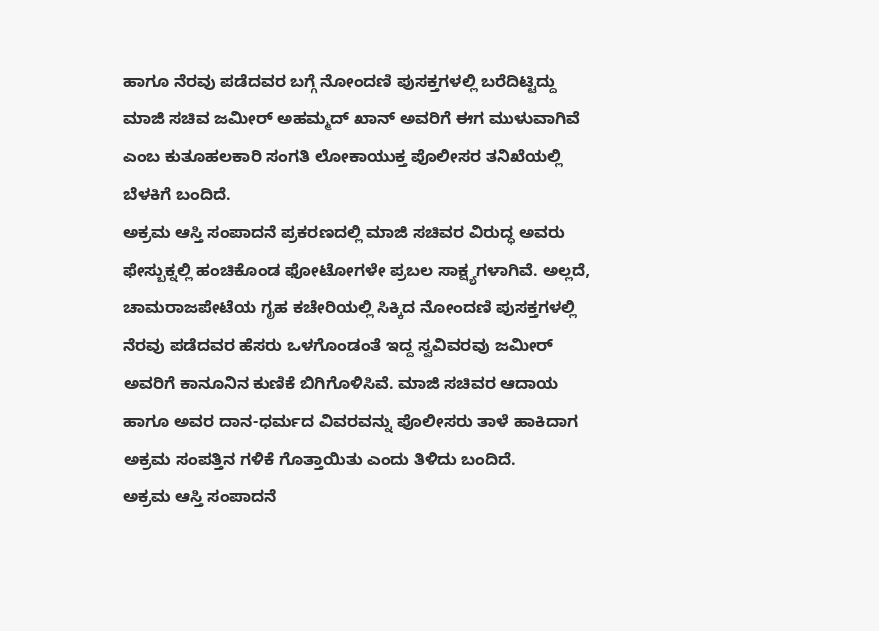ಹಾಗೂ ನೆರವು ಪಡೆದವರ ಬಗ್ಗೆ ನೋಂದಣಿ ಪುಸಕ್ತಗಳಲ್ಲಿ ಬರೆದಿಟ್ಟಿದ್ದು ಮಾಜಿ ಸಚಿವ ಜಮೀರ್ ಅಹಮ್ಮದ್ ಖಾನ್ ಅವರಿಗೆ ಈಗ ಮುಳುವಾಗಿವೆ ಎಂಬ ಕುತೂಹಲಕಾರಿ ಸಂಗತಿ ಲೋಕಾಯುಕ್ತ ಪೊಲೀಸರ ತನಿಖೆಯಲ್ಲಿ ಬೆಳಕಿಗೆ ಬಂದಿದೆ.
ಅಕ್ರಮ ಆಸ್ತಿ ಸಂಪಾದನೆ ಪ್ರಕರಣದಲ್ಲಿ ಮಾಜಿ ಸಚಿವರ ವಿರುದ್ಧ ಅವರು ಫೇಸ್ಬುಕ್ನಲ್ಲಿ ಹಂಚಿಕೊಂಡ ಫೋಟೋಗಳೇ ಪ್ರಬಲ ಸಾಕ್ಷ್ಯಗಳಾಗಿವೆ. ಅಲ್ಲದೆ, ಚಾಮರಾಜಪೇಟೆಯ ಗೃಹ ಕಚೇರಿಯಲ್ಲಿ ಸಿಕ್ಕಿದ ನೋಂದಣಿ ಪುಸಕ್ತಗಳಲ್ಲಿ ನೆರವು ಪಡೆದವರ ಹೆಸರು ಒಳಗೊಂಡಂತೆ ಇದ್ದ ಸ್ವವಿವರವು ಜಮೀರ್ ಅವರಿಗೆ ಕಾನೂನಿನ ಕುಣಿಕೆ ಬಿಗಿಗೊಳಿಸಿವೆ. ಮಾಜಿ ಸಚಿವರ ಆದಾಯ ಹಾಗೂ ಅವರ ದಾನ-ಧರ್ಮದ ವಿವರವನ್ನು ಪೊಲೀಸರು ತಾಳೆ ಹಾಕಿದಾಗ ಅಕ್ರಮ ಸಂಪತ್ತಿನ ಗಳಿಕೆ ಗೊತ್ತಾಯಿತು ಎಂದು ತಿಳಿದು ಬಂದಿದೆ.
ಅಕ್ರಮ ಆಸ್ತಿ ಸಂಪಾದನೆ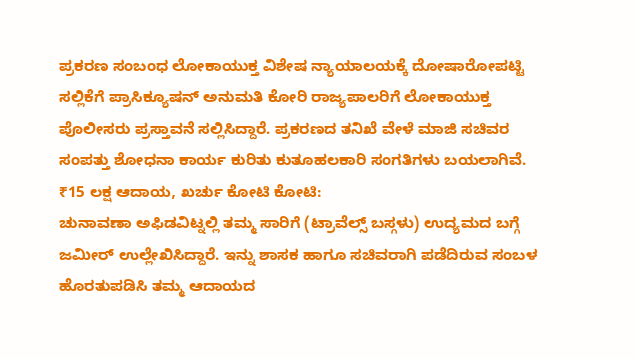ಪ್ರಕರಣ ಸಂಬಂಧ ಲೋಕಾಯುಕ್ತ ವಿಶೇಷ ನ್ಯಾಯಾಲಯಕ್ಕೆ ದೋಷಾರೋಪಟ್ಟಿ ಸಲ್ಲಿಕೆಗೆ ಪ್ರಾಸಿಕ್ಯೂಷನ್ ಅನುಮತಿ ಕೋರಿ ರಾಜ್ಯಪಾಲರಿಗೆ ಲೋಕಾಯುಕ್ತ ಪೊಲೀಸರು ಪ್ರಸ್ತಾವನೆ ಸಲ್ಲಿಸಿದ್ದಾರೆ. ಪ್ರಕರಣದ ತನಿಖೆ ವೇಳೆ ಮಾಜಿ ಸಚಿವರ ಸಂಪತ್ತು ಶೋಧನಾ ಕಾರ್ಯ ಕುರಿತು ಕುತೂಹಲಕಾರಿ ಸಂಗತಿಗಳು ಬಯಲಾಗಿವೆ.
₹15 ಲಕ್ಷ ಆದಾಯ, ಖರ್ಚು ಕೋಟಿ ಕೋಟಿ:
ಚುನಾವಣಾ ಅಫಿಡವಿಟ್ನಲ್ಲಿ ತಮ್ಮ ಸಾರಿಗೆ (ಟ್ರಾವೆಲ್ಸ್ ಬಸ್ಗಳು) ಉದ್ಯಮದ ಬಗ್ಗೆ ಜಮೀರ್ ಉಲ್ಲೇಖಿಸಿದ್ದಾರೆ. ಇನ್ನು ಶಾಸಕ ಹಾಗೂ ಸಚಿವರಾಗಿ ಪಡೆದಿರುವ ಸಂಬಳ ಹೊರತುಪಡಿಸಿ ತಮ್ಮ ಆದಾಯದ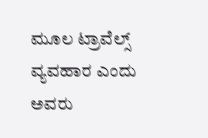ಮೂಲ ಟ್ರಾವೆಲ್ಸ್ ವ್ಯವಹಾರ ಎಂದು ಅವರು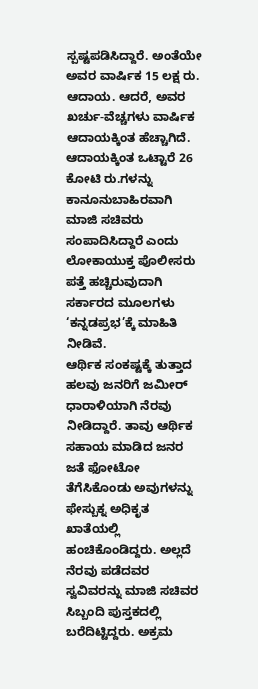ಸ್ಪಷ್ಟಪಡಿಸಿದ್ದಾರೆ. ಅಂತೆಯೇ ಅವರ ವಾರ್ಷಿಕ 15 ಲಕ್ಷ ರು. ಆದಾಯ. ಆದರೆ, ಅವರ ಖರ್ಚು-ವೆಚ್ಚಗಳು ವಾರ್ಷಿಕ ಆದಾಯಕ್ಕಿಂತ ಹೆಚ್ಚಾಗಿದೆ. ಆದಾಯಕ್ಕಿಂತ ಒಟ್ಟಾರೆ 26 ಕೋಟಿ ರು.ಗಳನ್ನು ಕಾನೂನುಬಾಹಿರವಾಗಿ ಮಾಜಿ ಸಚಿವರು ಸಂಪಾದಿಸಿದ್ದಾರೆ ಎಂದು ಲೋಕಾಯುಕ್ತ ಪೊಲೀಸರು ಪತ್ತೆ ಹಚ್ಚಿರುವುದಾಗಿ ಸರ್ಕಾರದ ಮೂಲಗಳು ‘ಕನ್ನಡಪ್ರಭ’ಕ್ಕೆ ಮಾಹಿತಿ ನೀಡಿವೆ.
ಆರ್ಥಿಕ ಸಂಕಷ್ಟಕ್ಕೆ ತುತ್ತಾದ ಹಲವು ಜನರಿಗೆ ಜಮೀರ್ ಧಾರಾಳಿಯಾಗಿ ನೆರವು ನೀಡಿದ್ದಾರೆ. ತಾವು ಆರ್ಥಿಕ ಸಹಾಯ ಮಾಡಿದ ಜನರ ಜತೆ ಫೋಟೋ ತೆಗೆಸಿಕೊಂಡು ಅವುಗಳನ್ನು ಫೇಸ್ಬುಕ್ನ ಅಧಿಕೃತ ಖಾತೆಯಲ್ಲಿ ಹಂಚಿಕೊಂಡಿದ್ದರು. ಅಲ್ಲದೆ ನೆರವು ಪಡೆದವರ ಸ್ವವಿವರನ್ನು ಮಾಜಿ ಸಚಿವರ ಸಿಬ್ಬಂದಿ ಪುಸ್ತಕದಲ್ಲಿ ಬರೆದಿಟ್ಟಿದ್ದರು. ಅಕ್ರಮ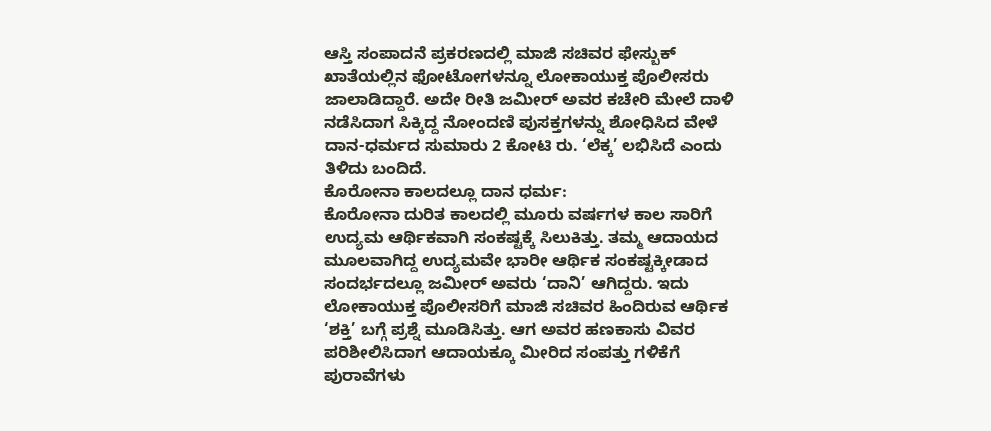ಆಸ್ತಿ ಸಂಪಾದನೆ ಪ್ರಕರಣದಲ್ಲಿ ಮಾಜಿ ಸಚಿವರ ಫೇಸ್ಬುಕ್ ಖಾತೆಯಲ್ಲಿನ ಫೋಟೋಗಳನ್ನೂ ಲೋಕಾಯುಕ್ತ ಪೊಲೀಸರು ಜಾಲಾಡಿದ್ದಾರೆ. ಅದೇ ರೀತಿ ಜಮೀರ್ ಅವರ ಕಚೇರಿ ಮೇಲೆ ದಾಳಿ ನಡೆಸಿದಾಗ ಸಿಕ್ಕಿದ್ದ ನೋಂದಣಿ ಪುಸಕ್ತಗಳನ್ನು ಶೋಧಿಸಿದ ವೇಳೆ ದಾನ-ಧರ್ಮದ ಸುಮಾರು 2 ಕೋಟಿ ರು. ‘ಲೆಕ್ಕ’ ಲಭಿಸಿದೆ ಎಂದು ತಿಳಿದು ಬಂದಿದೆ.
ಕೊರೋನಾ ಕಾಲದಲ್ಲೂ ದಾನ ಧರ್ಮ:
ಕೊರೋನಾ ದುರಿತ ಕಾಲದಲ್ಲಿ ಮೂರು ವರ್ಷಗಳ ಕಾಲ ಸಾರಿಗೆ ಉದ್ಯಮ ಆರ್ಥಿಕವಾಗಿ ಸಂಕಷ್ಟಕ್ಕೆ ಸಿಲುಕಿತ್ತು. ತಮ್ಮ ಆದಾಯದ ಮೂಲವಾಗಿದ್ದ ಉದ್ಯಮವೇ ಭಾರೀ ಆರ್ಥಿಕ ಸಂಕಷ್ಟಕ್ಕೀಡಾದ ಸಂದರ್ಭದಲ್ಲೂ ಜಮೀರ್ ಅವರು ‘ದಾನಿ’ ಆಗಿದ್ದರು. ಇದು ಲೋಕಾಯುಕ್ತ ಪೊಲೀಸರಿಗೆ ಮಾಜಿ ಸಚಿವರ ಹಿಂದಿರುವ ಆರ್ಥಿಕ ‘ಶಕ್ತಿ’ ಬಗ್ಗೆ ಪ್ರಶ್ನೆ ಮೂಡಿಸಿತ್ತು. ಆಗ ಅವರ ಹಣಕಾಸು ವಿವರ ಪರಿಶೀಲಿಸಿದಾಗ ಆದಾಯಕ್ಕೂ ಮೀರಿದ ಸಂಪತ್ತು ಗಳಿಕೆಗೆ ಪುರಾವೆಗಳು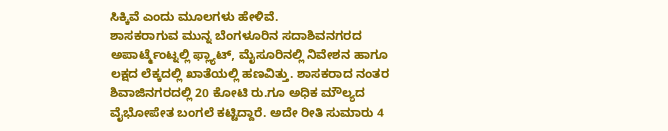ಸಿಕ್ಕಿವೆ ಎಂದು ಮೂಲಗಳು ಹೇಳಿವೆ.
ಶಾಸಕರಾಗುವ ಮುನ್ನ ಬೆಂಗಳೂರಿನ ಸದಾಶಿವನಗರದ ಅಪಾರ್ಟ್ಮೆಂಟ್ನಲ್ಲಿ ಫ್ಲ್ಯಾಟ್, ಮೈಸೂರಿನಲ್ಲಿ ನಿವೇಶನ ಹಾಗೂ ಲಕ್ಷದ ಲೆಕ್ಕದಲ್ಲಿ ಖಾತೆಯಲ್ಲಿ ಹಣವಿತ್ತು. ಶಾಸಕರಾದ ನಂತರ ಶಿವಾಜಿನಗರದಲ್ಲಿ 20 ಕೋಟಿ ರು.ಗೂ ಅಧಿಕ ಮೌಲ್ಯದ ವೈಭೋಪೇತ ಬಂಗಲೆ ಕಟ್ಟಿದ್ದಾರೆ. ಅದೇ ರೀತಿ ಸುಮಾರು 4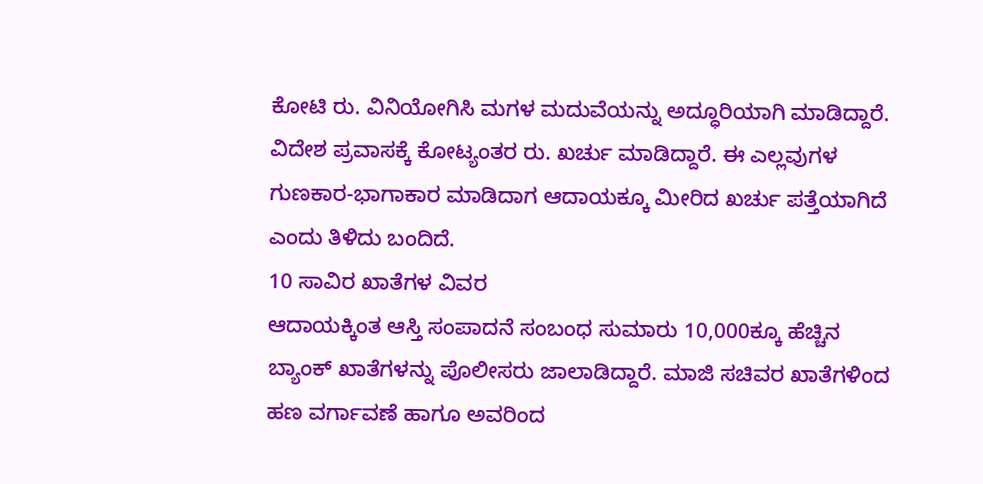ಕೋಟಿ ರು. ವಿನಿಯೋಗಿಸಿ ಮಗಳ ಮದುವೆಯನ್ನು ಅದ್ಧೂರಿಯಾಗಿ ಮಾಡಿದ್ದಾರೆ. ವಿದೇಶ ಪ್ರವಾಸಕ್ಕೆ ಕೋಟ್ಯಂತರ ರು. ಖರ್ಚು ಮಾಡಿದ್ದಾರೆ. ಈ ಎಲ್ಲವುಗಳ ಗುಣಕಾರ-ಭಾಗಾಕಾರ ಮಾಡಿದಾಗ ಆದಾಯಕ್ಕೂ ಮೀರಿದ ಖರ್ಚು ಪತ್ತೆಯಾಗಿದೆ ಎಂದು ತಿಳಿದು ಬಂದಿದೆ.
10 ಸಾವಿರ ಖಾತೆಗಳ ವಿವರ
ಆದಾಯಕ್ಕಿಂತ ಆಸ್ತಿ ಸಂಪಾದನೆ ಸಂಬಂಧ ಸುಮಾರು 10,000ಕ್ಕೂ ಹೆಚ್ಚಿನ ಬ್ಯಾಂಕ್ ಖಾತೆಗಳನ್ನು ಪೊಲೀಸರು ಜಾಲಾಡಿದ್ದಾರೆ. ಮಾಜಿ ಸಚಿವರ ಖಾತೆಗಳಿಂದ ಹಣ ವರ್ಗಾವಣೆ ಹಾಗೂ ಅವರಿಂದ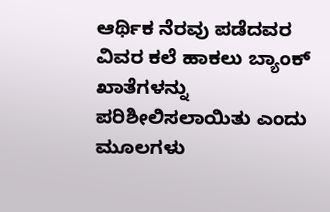ಆರ್ಥಿಕ ನೆರವು ಪಡೆದವರ ವಿವರ ಕಲೆ ಹಾಕಲು ಬ್ಯಾಂಕ್ ಖಾತೆಗಳನ್ನು ಪರಿಶೀಲಿಸಲಾಯಿತು ಎಂದು ಮೂಲಗಳು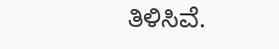ತಿಳಿಸಿವೆ.